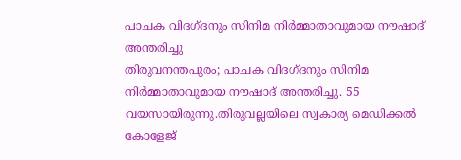പാചക വിദഗ്ദനും സിനിമ നിർമ്മാതാവുമായ നൗഷാദ് അന്തരിച്ചു
തിരുവനന്തപുരം; പാചക വിദഗ്ദനും സിനിമ നിർമ്മാതാവുമായ നൗഷാദ് അന്തരിച്ചു. 55 വയസായിരുന്നു.തിരുവല്ലയിലെ സ്വകാര്യ മെഡിക്കൽ കോളേജ്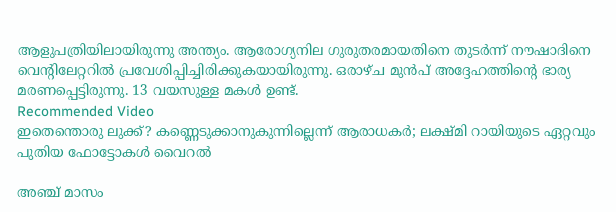ആളുപത്രിയിലായിരുന്നു അന്ത്യം. ആരോഗ്യനില ഗുരുതരമായതിനെ തുടർന്ന് നൗഷാദിനെ വെന്റിലേറ്ററിൽ പ്രവേശിപ്പിച്ചിരിക്കുകയായിരുന്നു. ഒരാഴ്ച മുൻപ് അദ്ദേഹത്തിന്റെ ഭാര്യ മരണപ്പെട്ടിരുന്നു. 13 വയസുള്ള മകൾ ഉണ്ട്.
Recommended Video
ഇതെന്തൊരു ലുക്ക്? കണ്ണെടുക്കാനുകുന്നില്ലെന്ന് ആരാധകർ; ലക്ഷ്മി റായിയുടെ ഏറ്റവും പുതിയ ഫോട്ടോകൾ വൈറൽ

അഞ്ച് മാസം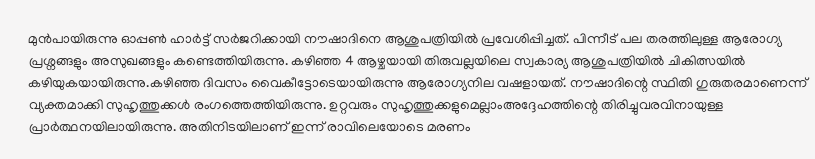മുൻപായിരുന്നു ഓപ്പൺ ഹാർട്ട് സർജറിക്കായി നൗഷാദിനെ ആശുപത്രിയിൽ പ്രവേശിപ്പിച്ചത്. പിന്നീട് പല തരത്തിലുള്ള ആരോഗ്യ പ്രശ്നങ്ങളും അസുഖങ്ങളും കണ്ടെത്തിയിരുന്നു. കഴിഞ്ഞ 4 ആഴ്ചയായി തിരുവല്ലയിലെ സ്വകാര്യ ആശുപത്രിയിൽ ചികിത്സയിൽ കഴിയുകയായിരുന്നു.കഴിഞ്ഞ ദിവസം വൈകീട്ടോടെയായിരുന്നു ആരോഗ്യനില വഷളായത്. നൗഷാദിന്റെ സ്ഥിതി ഗുരുതരമാണെന്ന് വ്യക്തമാക്കി സുഹൃത്തുക്കൾ രംഗത്തെത്തിയിരുന്നു. ഉറ്റവരും സുഹൃത്തുക്കളുമെല്ലാംഅദ്ദേഹത്തിന്റെ തിരിച്ചുവരവിനായുള്ള പ്രാർത്ഥനയിലായിരുന്നു. അതിനിടയിലാണ് ഇന്ന് രാവിലെയോടെ മരണം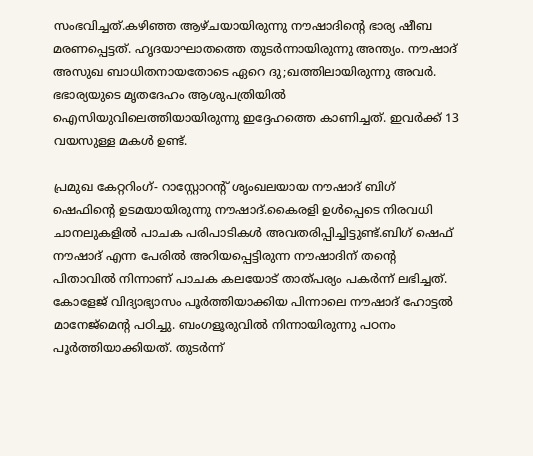സംഭവിച്ചത്.കഴിഞ്ഞ ആഴ്ചയായിരുന്നു നൗഷാദിന്റെ ഭാര്യ ഷീബ മരണപ്പെട്ടത്. ഹൃദയാഘാതത്തെ തുടർന്നായിരുന്നു അന്ത്യം. നൗഷാദ് അസുഖ ബാധിതനായതോടെ ഏറെ ദു;ഖത്തിലായിരുന്നു അവർ. ഭഭാര്യയുടെ മൃതദേഹം ആശുപത്രിയിൽ ഐസിയുവിലെത്തിയായിരുന്നു ഇദ്ദേഹത്തെ കാണിച്ചത്. ഇവർക്ക് 13 വയസുള്ള മകൾ ഉണ്ട്.

പ്രമുഖ കേറ്ററിംഗ്- റാസ്റ്റോറന്റ് ശൃംഖലയായ നൗഷാദ് ബിഗ് ഷെഫിന്റെ ഉടമയായിരുന്നു നൗഷാദ്.കൈരളി ഉൾപ്പെടെ നിരവധി ചാനലുകളിൽ പാചക പരിപാടികൾ അവതരിപ്പിച്ചിട്ടുണ്ട്.ബിഗ് ഷെഫ് നൗഷാദ് എന്ന പേരിൽ അറിയപ്പെട്ടിരുന്ന നൗഷാദിന് തന്റെ പിതാവിൽ നിന്നാണ് പാചക കലയോട് താത്പര്യം പകർന്ന് ലഭിച്ചത്. കോളേജ് വിദ്യാഭ്യാസം പൂർത്തിയാക്കിയ പിന്നാലെ നൗഷാദ് ഹോട്ടൽ മാനേജ്മെന്റ പഠിച്ചു. ബംഗളൂരുവിൽ നിന്നായിരുന്നു പഠനം പൂർത്തിയാക്കിയത്. തുടർന്ന്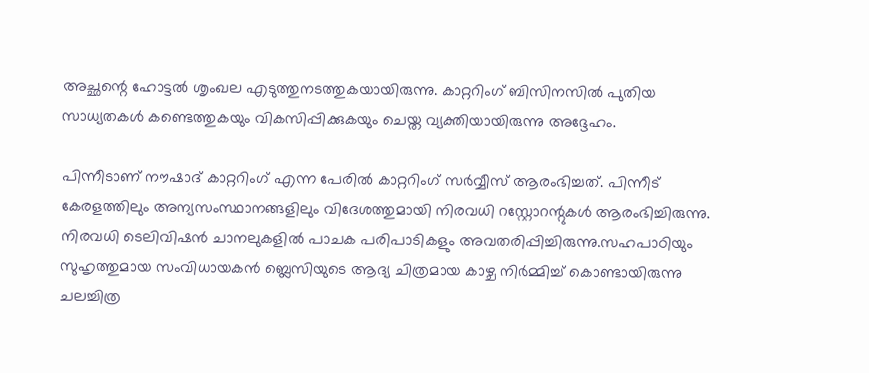അച്ഛന്റെ ഹോട്ടൽ ശൃംഖല എടുത്തുനടത്തുകയായിരുന്നു. കാറ്ററിംഗ് ബിസിനസിൽ പുതിയ സാധ്യതകൾ കണ്ടെത്തുകയും വികസിപ്പിക്കുകയും ചെയ്ത വ്യക്തിയായിരുന്നു അദ്ദേഹം.

പിന്നീടാണ് നൗഷാദ് കാറ്ററിംഗ് എന്ന പേരിൽ കാറ്ററിംഗ് സർവ്വീസ് ആരംഭിച്ചത്. പിന്നീട് കേരളത്തിലും അന്യസംസ്ഥാനങ്ങളിലും വിദേശത്തുമായി നിരവധി റസ്റ്റോറന്റുകൾ ആരംഭിച്ചിരുന്നു. നിരവധി ടെലിവിഷൻ ചാനലുകളിൽ പാചക പരിപാടികളും അവതരിപ്പിച്ചിരുന്നു.സഹപാഠിയും സുഹൃത്തുമായ സംവിധായകൻ ബ്ലെസിയുടെ ആദ്യ ചിത്രമായ കാഴ്ച നിർമ്മിച്ച് കൊണ്ടായിരുന്നു ചലച്ചിത്ര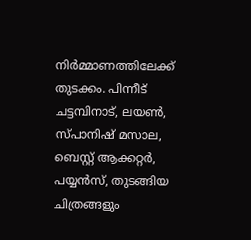നിർമ്മാണത്തിലേക്ക് തുടക്കം. പിന്നീട് ചട്ടമ്പിനാട്, ലയൺ, സ്പാനിഷ് മസാല, ബെസ്റ്റ് ആക്കറ്റർ, പയ്യൻസ്, തുടങ്ങിയ ചിത്രങ്ങളും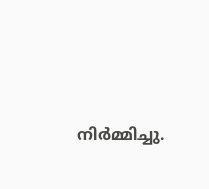നിർമ്മിച്ചു.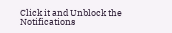Click it and Unblock the Notifications